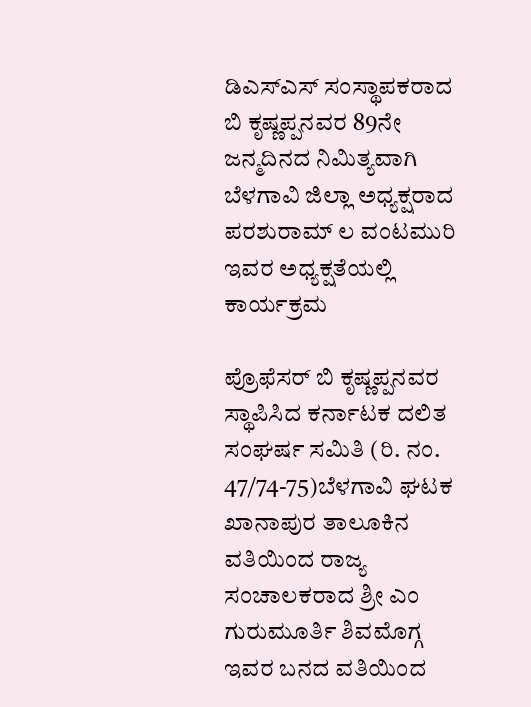ಡಿಎಸ್ಎಸ್ ಸಂಸ್ಥಾಪಕರಾದ ಬಿ ಕೃಷ್ಣಪ್ಪನವರ 89ನೇ ಜನ್ಮದಿನದ ನಿಮಿತ್ಯವಾಗಿ ಬೆಳಗಾವಿ ಜಿಲ್ಲಾ ಅಧ್ಯಕ್ಷರಾದ ಪರಶುರಾಮ್ ಲ ವಂಟಮುರಿ ಇವರ ಅಧ್ಯಕ್ಷತೆಯಲ್ಲಿ ಕಾರ್ಯಕ್ರಮ

ಪ್ರೊಫೆಸರ್ ಬಿ ಕೃಷ್ಣಪ್ಪನವರ ಸ್ಥಾಪಿಸಿದ ಕರ್ನಾಟಕ ದಲಿತ ಸಂಘರ್ಷ ಸಮಿತಿ (ರಿ. ನಂ. 47/74-75)ಬೆಳಗಾವಿ ಘಟಕ ಖಾನಾಪುರ ತಾಲೂಕಿನ ವತಿಯಿಂದ ರಾಜ್ಯ ಸಂಚಾಲಕರಾದ ಶ್ರೀ ಎಂ ಗುರುಮೂರ್ತಿ ಶಿವಮೊಗ್ಗ ಇವರ ಬನದ ವತಿಯಿಂದ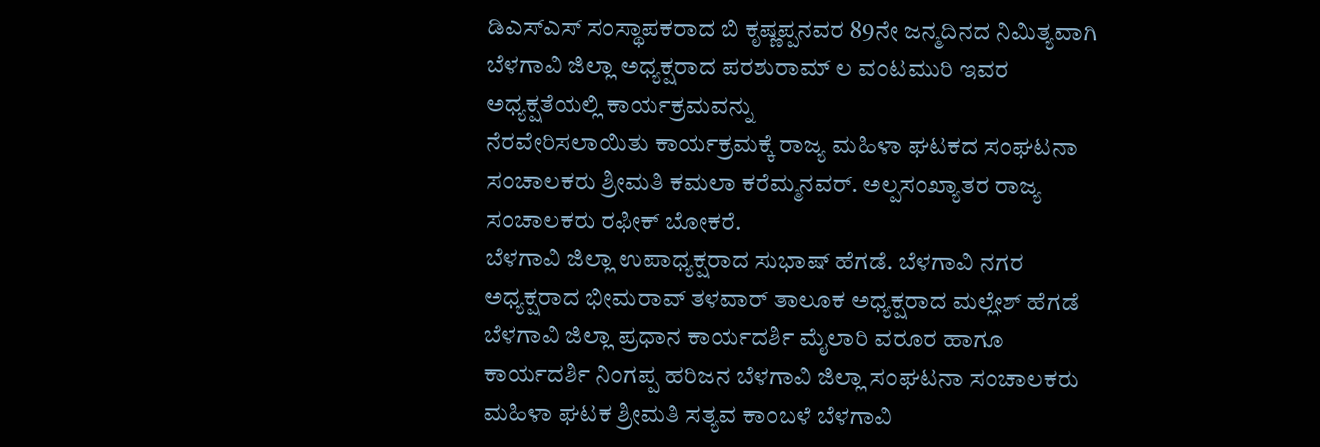ಡಿಎಸ್ಎಸ್ ಸಂಸ್ಥಾಪಕರಾದ ಬಿ ಕೃಷ್ಣಪ್ಪನವರ 89ನೇ ಜನ್ಮದಿನದ ನಿಮಿತ್ಯವಾಗಿ ಬೆಳಗಾವಿ ಜಿಲ್ಲಾ ಅಧ್ಯಕ್ಷರಾದ ಪರಶುರಾಮ್ ಲ ವಂಟಮುರಿ ಇವರ ಅಧ್ಯಕ್ಷತೆಯಲ್ಲಿ ಕಾರ್ಯಕ್ರಮವನ್ನು
ನೆರವೇರಿಸಲಾಯಿತು ಕಾರ್ಯಕ್ರಮಕ್ಕೆ ರಾಜ್ಯ ಮಹಿಳಾ ಘಟಕದ ಸಂಘಟನಾ ಸಂಚಾಲಕರು ಶ್ರೀಮತಿ ಕಮಲಾ ಕರೆಮ್ಮನವರ್. ಅಲ್ಪಸಂಖ್ಯಾತರ ರಾಜ್ಯ ಸಂಚಾಲಕರು ರಫೀಕ್ ಬೋಕರೆ.
ಬೆಳಗಾವಿ ಜಿಲ್ಲಾ ಉಪಾಧ್ಯಕ್ಷರಾದ ಸುಭಾಷ್ ಹೆಗಡೆ. ಬೆಳಗಾವಿ ನಗರ ಅಧ್ಯಕ್ಷರಾದ ಭೀಮರಾವ್ ತಳವಾರ್ ತಾಲೂಕ ಅಧ್ಯಕ್ಷರಾದ ಮಲ್ಲೇಶ್ ಹೆಗಡೆ ಬೆಳಗಾವಿ ಜಿಲ್ಲಾ ಪ್ರಧಾನ ಕಾರ್ಯದರ್ಶಿ ಮೈಲಾರಿ ವರೂರ ಹಾಗೂ ಕಾರ್ಯದರ್ಶಿ ನಿಂಗಪ್ಪ ಹರಿಜನ ಬೆಳಗಾವಿ ಜಿಲ್ಲಾ ಸಂಘಟನಾ ಸಂಚಾಲಕರು ಮಹಿಳಾ ಘಟಕ ಶ್ರೀಮತಿ ಸತ್ಯವ ಕಾಂಬಳೆ ಬೆಳಗಾವಿ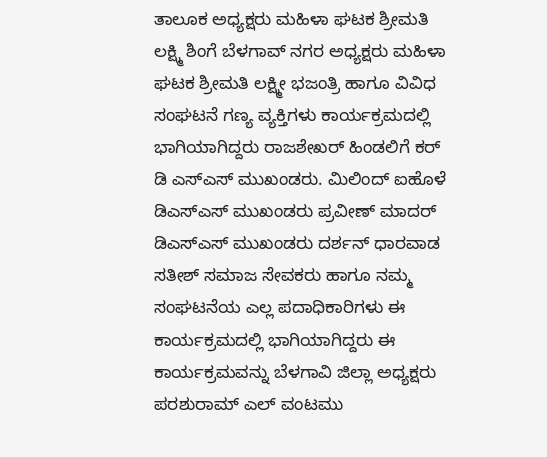ತಾಲೂಕ ಅಧ್ಯಕ್ಷರು ಮಹಿಳಾ ಘಟಕ ಶ್ರೀಮತಿ ಲಕ್ಷ್ಮಿ ಶಿಂಗೆ ಬೆಳಗಾವ್ ನಗರ ಅಧ್ಯಕ್ಷರು ಮಹಿಳಾ ಘಟಕ ಶ್ರೀಮತಿ ಲಕ್ಷ್ಮೀ ಭಜಂತ್ರಿ ಹಾಗೂ ವಿವಿಧ ಸಂಘಟನೆ ಗಣ್ಯ ವ್ಯಕ್ತಿಗಳು ಕಾರ್ಯಕ್ರಮದಲ್ಲಿ
ಭಾಗಿಯಾಗಿದ್ದರು ರಾಜಶೇಖರ್ ಹಿಂಡಲಿಗೆ ಕರ್ ಡಿ ಎಸ್ಎಸ್ ಮುಖಂಡರು. ಮಿಲಿಂದ್ ಐಹೊಳೆ ಡಿಎಸ್ಎಸ್ ಮುಖಂಡರು ಪ್ರವೀಣ್ ಮಾದರ್ ಡಿಎಸ್ಎಸ್ ಮುಖಂಡರು ದರ್ಶನ್ ಧಾರವಾಡ ಸತೀಶ್ ಸಮಾಜ ಸೇವಕರು ಹಾಗೂ ನಮ್ಮ ಸಂಘಟನೆಯ ಎಲ್ಲ ಪದಾಧಿಕಾರಿಗಳು ಈ ಕಾರ್ಯಕ್ರಮದಲ್ಲಿ ಭಾಗಿಯಾಗಿದ್ದರು ಈ ಕಾರ್ಯಕ್ರಮವನ್ನು ಬೆಳಗಾವಿ ಜಿಲ್ಲಾ ಅಧ್ಯಕ್ಷರು ಪರಶುರಾಮ್ ಎಲ್ ವಂಟಮು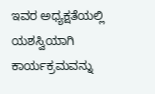ಇವರ ಅಧ್ಯಕ್ಷತೆಯಲ್ಲಿ ಯಶಸ್ವಿಯಾಗಿ ಕಾರ್ಯಕ್ರಮವನ್ನು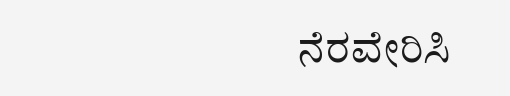ನೆರವೇರಿಸಿ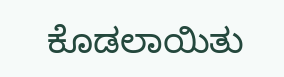ಕೊಡಲಾಯಿತು